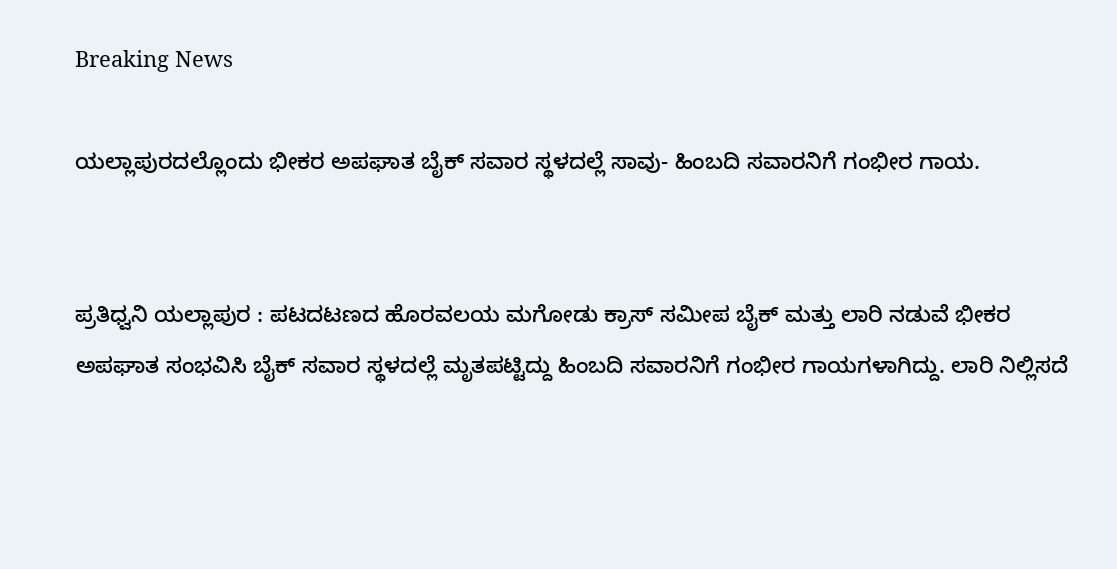Breaking News

ಯಲ್ಲಾಪುರದಲ್ಲೊಂದು ಭೀಕರ ಅಪಘಾತ ಬೈಕ್ ಸವಾರ ಸ್ಥಳದಲ್ಲೆ ಸಾವು- ಹಿಂಬದಿ ಸವಾರನಿಗೆ ಗಂಭೀರ ಗಾಯ.


ಪ್ರತಿಧ್ವನಿ ಯಲ್ಲಾಪುರ : ಪಟದಟಣದ ಹೊರವಲಯ ಮಗೋಡು ಕ್ರಾಸ್ ಸಮೀಪ ಬೈಕ್ ಮತ್ತು ಲಾರಿ ನಡುವೆ ಭೀಕರ ಅಪಘಾತ ಸಂಭವಿಸಿ ಬೈಕ್ ಸವಾರ ಸ್ಥಳದಲ್ಲೆ ಮೃತಪಟ್ಟಿದ್ದು ಹಿಂಬದಿ ಸವಾರನಿಗೆ ಗಂಭೀರ ಗಾಯಗಳಾಗಿದ್ದು. ಲಾರಿ ನಿಲ್ಲಿಸದೆ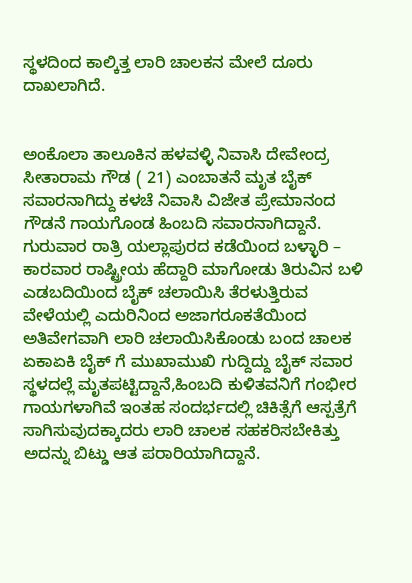ಸ್ಥಳದಿಂದ ಕಾಲ್ಕಿತ್ತ ಲಾರಿ ಚಾಲಕನ ಮೇಲೆ ದೂರು ದಾಖಲಾಗಿದೆ.


ಅಂಕೊಲಾ ತಾಲೂಕಿನ ಹಳವಳ್ಳಿ ನಿವಾಸಿ ದೇವೇಂದ್ರ ಸೀತಾರಾಮ ಗೌಡ ( 21) ಎಂಬಾತನೆ‌ ಮೃತ ಬೈಕ್ ಸವಾರನಾಗಿದ್ದು ಕಳಚೆ ನಿವಾಸಿ ವಿಜೇತ ಪ್ರೇಮಾನಂದ ಗೌಡ‌ನೆ ಗಾಯಗೊಂಡ ಹಿಂಬದಿ ಸವಾರನಾಗಿದ್ದಾನೆ.
ಗುರುವಾರ ರಾತ್ರಿ ಯಲ್ಲಾಪುರದ ಕಡೆಯಿಂದ ಬಳ್ಳಾರಿ – ಕಾರವಾರ ರಾಷ್ಟ್ರೀಯ ಹೆದ್ದಾರಿ ಮಾಗೋಡು ತಿರುವಿನ ಬಳಿ ಎಡಬದಿಯಿಂದ ಬೈಕ್ ಚಲಾಯಿಸಿ ತೆರಳುತ್ತಿರುವ ವೇಳೆಯಲ್ಲಿ ಎದುರಿನಿಂದ ಅಜಾಗರೂಕತೆಯಿಂದ ಅತಿವೇಗವಾಗಿ ಲಾರಿ ಚಲಾಯಿಸಿಕೊಂಡು ಬಂದ ಚಾಲಕ ಏಕಾಏಕಿ ಬೈಕ್ ಗೆ ಮುಖಾಮುಖಿ ಗುದ್ದಿದ್ದು ಬೈಕ್ ಸವಾರ ಸ್ಥಳದಲ್ಲೆ ಮೃತಪಟ್ಟಿದ್ದಾನೆ,ಹಿಂಬದಿ ಕುಳಿತವನಿಗೆ ಗಂಭೀರ ಗಾಯಗಳಾಗಿವೆ ಇಂತಹ ಸಂದರ್ಭದಲ್ಲಿ ಚಿಕಿತ್ಸೆಗೆ ಆಸ್ಪತ್ರೆಗೆ ಸಾಗಿಸುವುದಕ್ಕಾದರು ಲಾರಿ ಚಾಲಕ ಸಹಕರಿಸಬೇಕಿತ್ತು ಅದನ್ನು ಬಿಟ್ಡು ಆತ ಪರಾರಿಯಾಗಿದ್ದಾನೆ.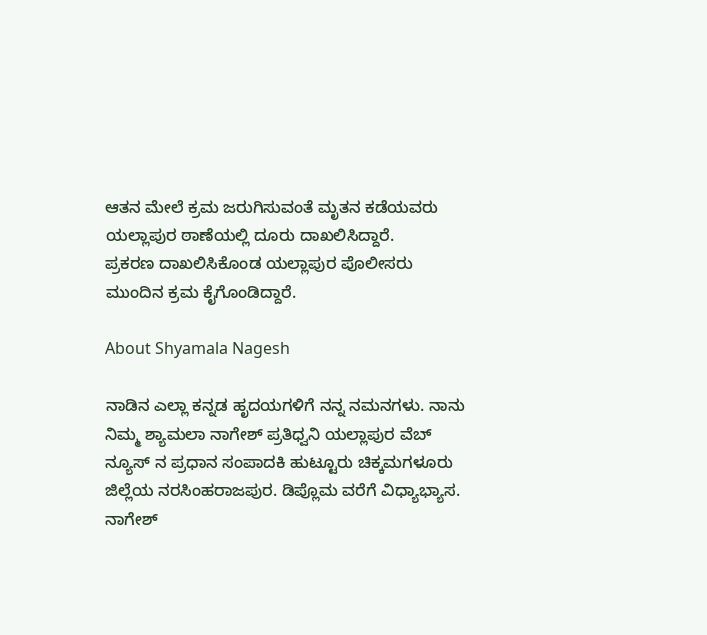ಆತನ ಮೇಲೆ‌ ಕ್ರಮ ಜರುಗಿಸುವಂತೆ ಮೃತನ ಕಡೆಯವರು ಯಲ್ಲಾಪುರ ಠಾಣೆಯಲ್ಲಿ ದೂರು ದಾಖಲಿಸಿದ್ದಾರೆ.
ಪ್ರಕರಣ ದಾಖಲಿಸಿಕೊಂಡ ಯಲ್ಲಾಪುರ ಪೊಲೀಸರು ಮುಂದಿನ ಕ್ರಮ ಕೈಗೊಂಡಿದ್ದಾರೆ.

About Shyamala Nagesh

ನಾಡಿನ ಎಲ್ಲಾ ಕನ್ನಡ ಹೃದಯಗಳಿಗೆ ನನ್ನ ನಮನಗಳು. ನಾನು ನಿಮ್ಮ ಶ್ಯಾಮಲಾ ನಾಗೇಶ್ ಪ್ರತಿಧ್ವನಿ ಯಲ್ಲಾಪುರ ವೆಬ್ ನ್ಯೂಸ್ ನ ಪ್ರಧಾನ ಸಂಪಾದಕಿ ಹುಟ್ಟೂರು ಚಿಕ್ಕಮಗಳೂರು ಜಿಲ್ಲೆಯ ನರಸಿಂಹರಾಜಪುರ. ಡಿಪ್ಲೊಮ ವರೆಗೆ ವಿಧ್ಯಾಭ್ಯಾಸ. ನಾಗೇಶ್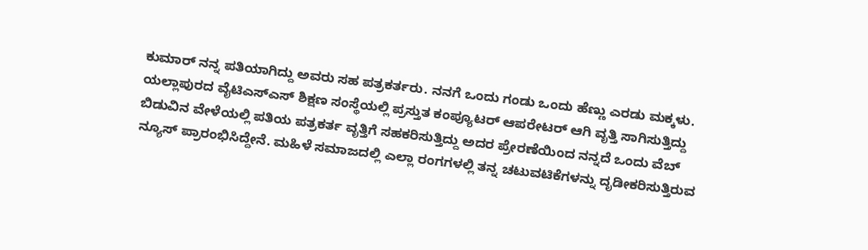ಕುಮಾರ್ ನನ್ನ ಪತಿಯಾಗಿದ್ದು ಅವರು ಸಹ ಪತ್ರಕರ್ತರು. ನನಗೆ ಒಂದು ಗಂಡು ಒಂದು ಹೆಣ್ಣು ಎರಡು ಮಕ್ಕಳು. ಯಲ್ಲಾಪುರದ ವೈಟಿಎಸ್ಎಸ್ ಶಿಕ್ಷಣ ಸಂಸ್ಥೆಯಲ್ಲಿ ಪ್ರಸ್ತುತ ಕಂಪ್ಯೂಟರ್ ಆಪರೇಟರ್ ಆಗಿ ವೃತ್ತಿ ಸಾಗಿಸುತ್ತಿದ್ದು ಬಿಡುವಿನ ವೇಳೆಯಲ್ಲಿ ಪತಿಯ ಪತ್ರಕರ್ತ ವೃತ್ತಿಗೆ ಸಹಕರಿಸುತ್ತಿದ್ದು ಅದರ ಪ್ರೇರಣೆಯಿಂದ ನನ್ನದೆ ಒಂದು ವೆಬ್ ನ್ಯೂಸ್ ಪ್ರಾರಂಭಿಸಿದ್ದೇನೆ. ಮಹಿಳೆ ಸಮಾಜದಲ್ಲಿ ಎಲ್ಲಾ ರಂಗಗಳಲ್ಲಿ ತನ್ನ ಚಟುವಟಿಕೆಗಳನ್ನು ದೃಡೀಕರಿಸುತ್ತಿರುವ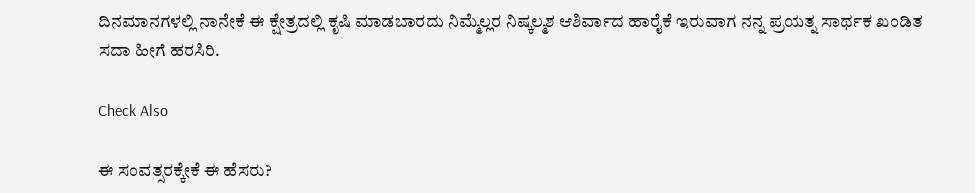ದಿನಮಾನಗಳಲ್ಲಿ ನಾನೇಕೆ ಈ ಕ್ಷೇತ್ರದಲ್ಲಿ ಕೃಷಿ ಮಾಡಬಾರದು ನಿಮ್ಮೆಲ್ಲರ ನಿಷ್ಕಲ್ಮಶ ಆಶಿರ್ವಾದ ಹಾರೈಕೆ ಇರುವಾಗ ನನ್ನ ಪ್ರಯತ್ನ ಸಾರ್ಥಕ ಖಂಡಿತ ಸದಾ ಹೀಗೆ ಹರಸಿರಿ.

Check Also

ಈ ಸಂವತ್ಸರಕ್ಕೇಕೆ ಈ ಹೆಸರು?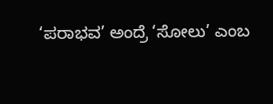‘ಪರಾಭವ’ ಅಂದ್ರೆ ‘ಸೋಲು’ ಎಂಬ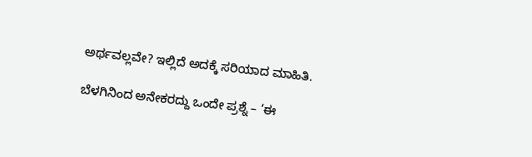ಅರ್ಥವಲ್ಲವೇ? ಇಲ್ಲಿದೆ ಅದಕ್ಕೆ ಸರಿಯಾದ ಮಾಹಿತಿ.

ಬೆಳಗಿನಿಂದ ಅನೇಕರದ್ದು ಒಂದೇ ಪ್ರಶ್ನೆ – ‘ಈ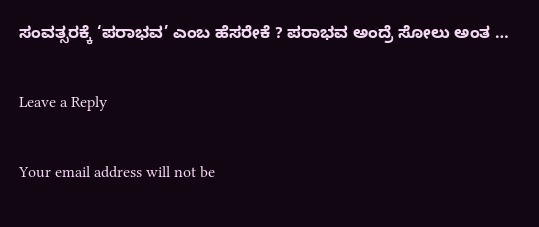ಸಂವತ್ಸರಕ್ಕೆ ‘ಪರಾಭವ’ ಎಂಬ ಹೆಸರೇಕೆ ? ಪರಾಭವ ಅಂದ್ರೆ ಸೋಲು ಅಂತ …

Leave a Reply

Your email address will not be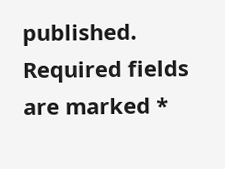published. Required fields are marked *